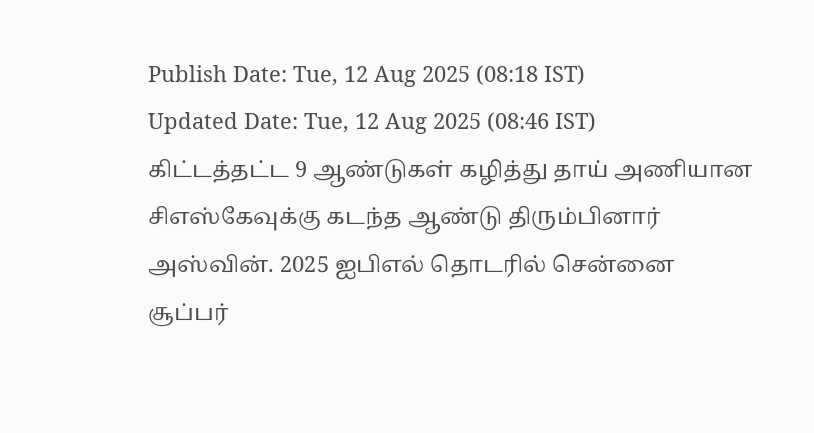Publish Date: Tue, 12 Aug 2025 (08:18 IST)
Updated Date: Tue, 12 Aug 2025 (08:46 IST)
கிட்டத்தட்ட 9 ஆண்டுகள் கழித்து தாய் அணியான சிஎஸ்கேவுக்கு கடந்த ஆண்டு திரும்பினார் அஸ்வின். 2025 ஐபிஎல் தொடரில் சென்னை சூப்பர்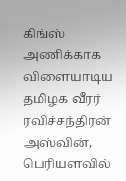கிங்ஸ் அணிக்காக விளையாடிய தமிழக வீரர் ரவிச்சந்திரன் அஸ்வின், பெரியளவில்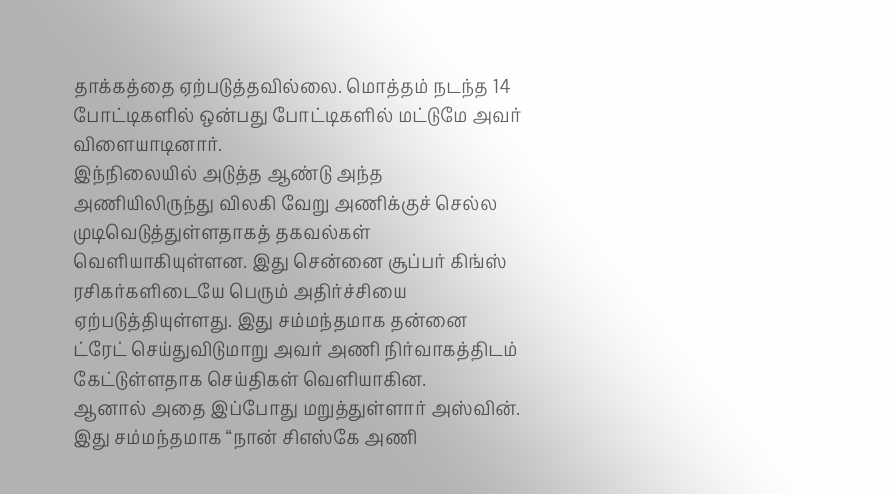தாக்கத்தை ஏற்படுத்தவில்லை. மொத்தம் நடந்த 14 போட்டிகளில் ஒன்பது போட்டிகளில் மட்டுமே அவர் விளையாடினார்.
இந்நிலையில் அடுத்த ஆண்டு அந்த அணியிலிருந்து விலகி வேறு அணிக்குச் செல்ல முடிவெடுத்துள்ளதாகத் தகவல்கள் வெளியாகியுள்ளன. இது சென்னை சூப்பர் கிங்ஸ் ரசிகர்களிடையே பெரும் அதிர்ச்சியை ஏற்படுத்தியுள்ளது. இது சம்மந்தமாக தன்னை ட்ரேட் செய்துவிடுமாறு அவர் அணி நிர்வாகத்திடம் கேட்டுள்ளதாக செய்திகள் வெளியாகின.
ஆனால் அதை இப்போது மறுத்துள்ளார் அஸ்வின். இது சம்மந்தமாக “நான் சிஎஸ்கே அணி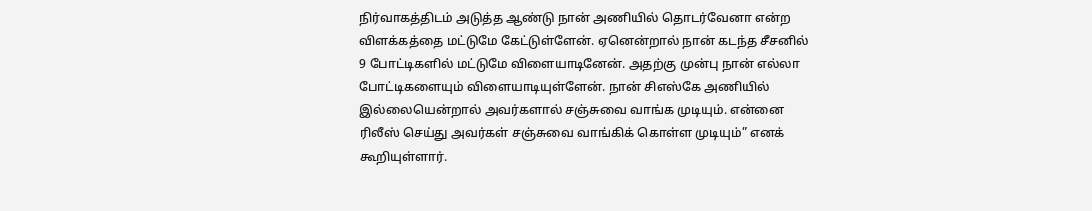நிர்வாகத்திடம் அடுத்த ஆண்டு நான் அணியில் தொடர்வேனா என்ற விளக்கத்தை மட்டுமே கேட்டுள்ளேன். ஏனென்றால் நான் கடந்த சீசனில் 9 போட்டிகளில் மட்டுமே விளையாடினேன். அதற்கு முன்பு நான் எல்லா போட்டிகளையும் விளையாடியுள்ளேன். நான் சிஎஸ்கே அணியில் இல்லையென்றால் அவர்களால் சஞ்சுவை வாங்க முடியும். என்னை ரிலீஸ் செய்து அவர்கள் சஞ்சுவை வாங்கிக் கொள்ள முடியும்” எனக் கூறியுள்ளார்.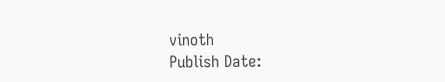vinoth
Publish Date: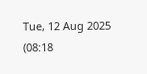Tue, 12 Aug 2025 (08:18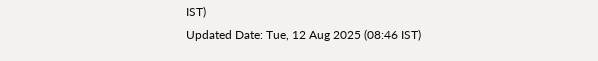IST)
Updated Date: Tue, 12 Aug 2025 (08:46 IST)